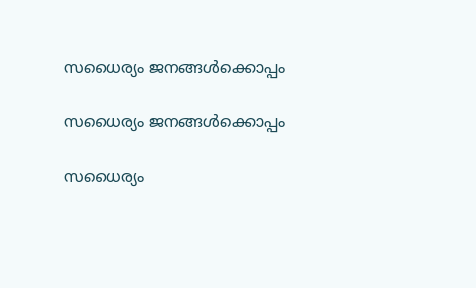സധൈര്യം ജനങ്ങൾക്കൊപ്പം

സധൈര്യം ജനങ്ങൾക്കൊപ്പം

സധൈര്യം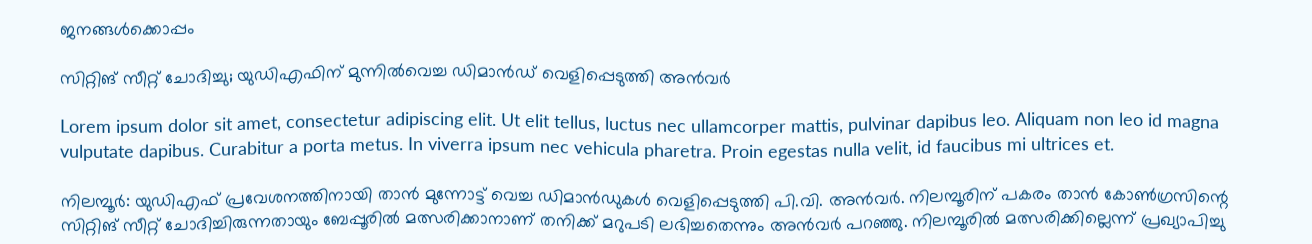ജനങ്ങൾക്കൊപ്പം

സിറ്റിങ് സീറ്റ് ചോദിച്ചു; യുഡിഎഫിന് മുന്നിൽവെച്ച ഡിമാന്‍ഡ് വെളിപ്പെടുത്തി അൻവർ

Lorem ipsum dolor sit amet, consectetur adipiscing elit. Ut elit tellus, luctus nec ullamcorper mattis, pulvinar dapibus leo. Aliquam non leo id magna vulputate dapibus. Curabitur a porta metus. In viverra ipsum nec vehicula pharetra. Proin egestas nulla velit, id faucibus mi ultrices et.

നിലമ്പൂർ: യുഡിഎഫ് പ്രവേശനത്തിനായി താൻ മുന്നോട്ട് വെച്ച ഡിമാൻഡുകൾ വെളിപ്പെടുത്തി പി.വി. അൻവർ. നിലമ്പൂരിന് പകരം താൻ കോൺഗ്രസിന്റെ സിറ്റിങ് സീറ്റ് ചോദിച്ചിരുന്നതായും ബേപ്പൂരിൽ മത്സരിക്കാനാണ് തനിക്ക് മറുപടി ലഭിച്ചതെന്നും അൻവർ പറഞ്ഞു. നിലമ്പൂരിൽ മത്സരിക്കില്ലെന്ന് പ്രഖ്യാപിച്ചു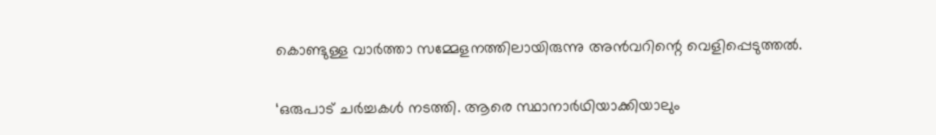കൊണ്ടുള്ള വാർത്താ സമ്മേളനത്തിലായിരുന്നു അൻവറിന്റെ വെളിപ്പെടുത്തൽ.

‘ഒരുപാട് ചർച്ചകൾ നടത്തി. ആരെ സ്ഥാനാർഥിയാക്കിയാലും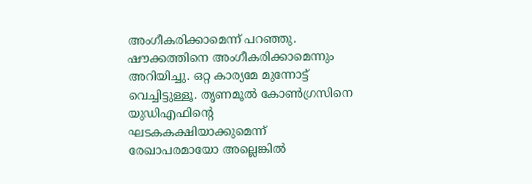അംഗീകരിക്കാമെന്ന് പറഞ്ഞു. ഷൗക്കത്തിനെ അംഗീകരിക്കാമെന്നും അറിയിച്ചു. ഒറ്റ കാര്യമേ മുന്നോട്ട് വെച്ചിട്ടുള്ളൂ. തൃണമൂൽ കോൺഗ്രസിനെ യുഡിഎഫിന്റെ ഘടകകക്ഷിയാക്കുമെന്ന് രേഖാപരമായോ അല്ലെങ്കിൽ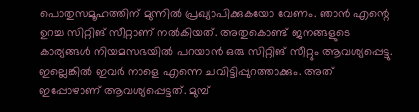പൊതുസമൂഹത്തിന് മുന്നിൽ പ്രഖ്യാപിക്കുകയോ വേണം. ഞാൻ എന്റെ ഉറച്ച സിറ്റിങ് സീറ്റാണ് നൽകിയത്. അതുകൊണ്ട് ജനങ്ങളുടെ കാര്യങ്ങൾ നിയമസഭയിൽ പറയാൻ ഒരു സിറ്റിങ് സീറ്റും ആവശ്യപ്പെട്ടു. ഇല്ലെങ്കിൽ ഇവർ നാളെ എന്നെ ചവിട്ടിപ്പുറത്താക്കും. അത് ഇപ്പോഴാണ് ആവശ്യപ്പെട്ടത്. മുമ്പ്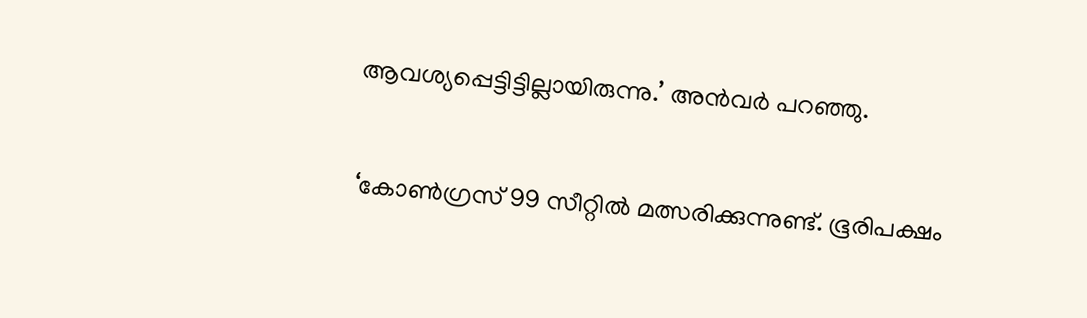ആവശ്യപ്പെട്ടിട്ടില്ലായിരുന്നു.’ അൻവർ പറഞ്ഞു.

‘കോൺഗ്രസ് 99 സീറ്റിൽ മത്സരിക്കുന്നുണ്ട്. ഭൂരിപക്ഷം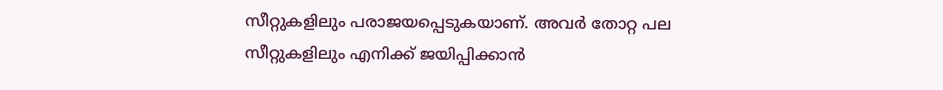സീറ്റുകളിലും പരാജയപ്പെടുകയാണ്. അവർ തോറ്റ പല സീറ്റുകളിലും എനിക്ക് ജയിപ്പിക്കാൻ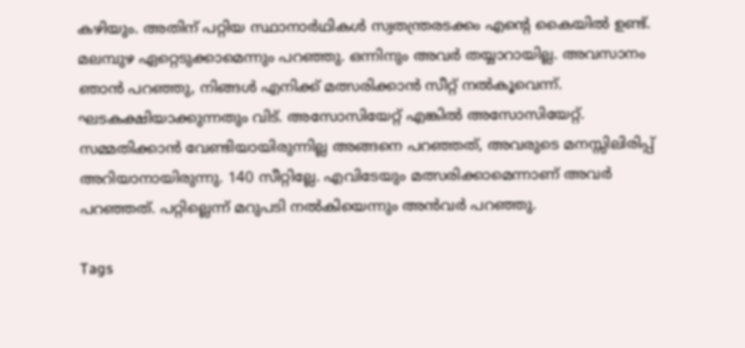കഴിയും. അതിന് പറ്റിയ സ്ഥാനാർഥികൾ സ്വതന്ത്രരടക്കം എൻ്റെ കൈയിൽ ഉണ്ട്. മലമ്പുഴ ഏറ്റെടുക്കാമെന്നും പറഞ്ഞു. ഒന്നിനും അവർ തയ്യാറായില്ല. അവസാനം ഞാൻ പറഞ്ഞു, നിങ്ങൾ എനിക്ക് മത്സരിക്കാൻ സീറ്റ് നൽകൂവെന്ന്. ഘടകക്ഷിയാക്കുന്നതും വിട്. അസോസിയേറ്റ് എങ്കിൽ അസോസിയേറ്റ്. സമ്മതിക്കാൻ വേണ്ടിയായിരുന്നില്ല അങ്ങനെ പറഞ്ഞത്, അവരുടെ മനസ്സിലിരിപ്പ് അറിയാനായിരുന്നു. 140 സീറ്റില്ലേ. എവിടേയും മത്സരിക്കാമെന്നാണ് അവർ പറഞ്ഞത്. പറ്റില്ലെന്ന് മറുപടി നൽകിയെന്നും അൻവർ പറഞ്ഞു.

Tags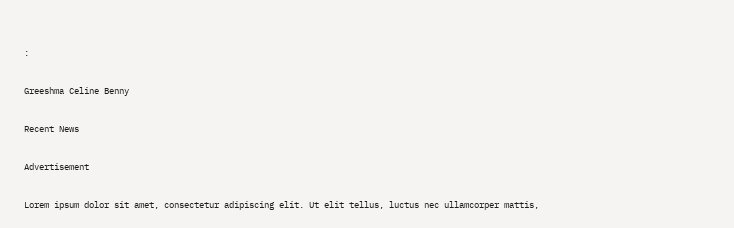:

Greeshma Celine Benny

Recent News

Advertisement

Lorem ipsum dolor sit amet, consectetur adipiscing elit. Ut elit tellus, luctus nec ullamcorper mattis,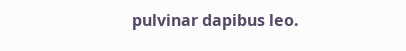pulvinar dapibus leo.